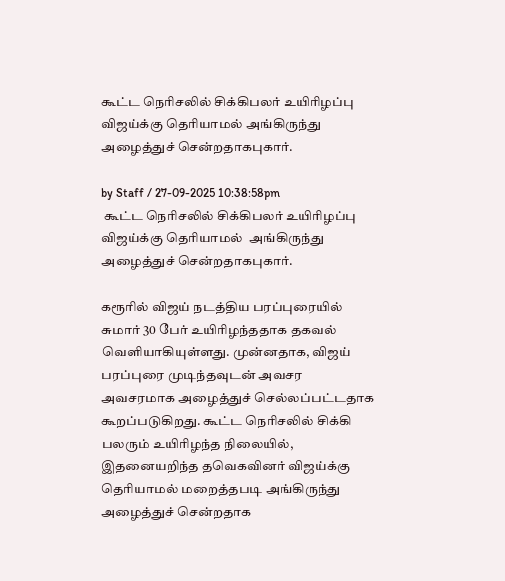கூட்ட நெரிசலில் சிக்கிபலர் உயிரிழப்பு விஜய்க்கு தெரியாமல் அங்கிருந்து அழைத்துச் சென்றதாகபுகார்.

by Staff / 27-09-2025 10:38:58pm
 கூட்ட நெரிசலில் சிக்கிபலர் உயிரிழப்பு விஜய்க்கு தெரியாமல்  அங்கிருந்து அழைத்துச் சென்றதாகபுகார்.

கரூரில் விஜய் நடத்திய பரப்புரையில் சுமார் 30 பேர் உயிரிழந்ததாக தகவல் வெளியாகியுள்ளது. முன்னதாக, விஜய் பரப்புரை முடிந்தவுடன் அவசர அவசரமாக அழைத்துச் செல்லப்பட்டதாக கூறப்படுகிறது. கூட்ட நெரிசலில் சிக்கி பலரும் உயிரிழந்த நிலையில், இதனையறிந்த தவெகவினர் விஜய்க்கு தெரியாமல் மறைத்தபடி அங்கிருந்து அழைத்துச் சென்றதாக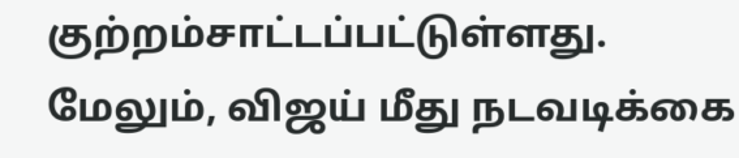குற்றம்சாட்டப்பட்டுள்ளது. மேலும், விஜய் மீது நடவடிக்கை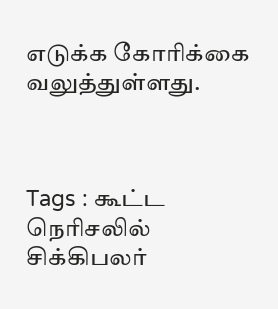எடுக்க கோரிக்கை வலுத்துள்ளது.



Tags : கூட்ட நெரிசலில் சிக்கிபலர்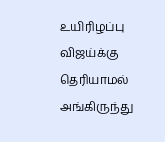உயிரிழப்பு விஜய்க்கு தெரியாமல் அங்கிருந்து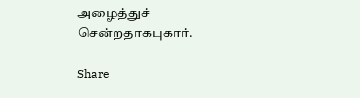அழைத்துச் சென்றதாகபுகார்.

Share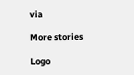via

More stories

Logo